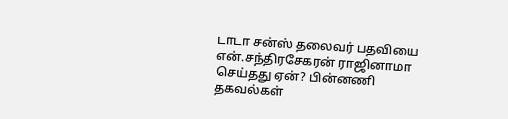டாடா சன்ஸ் தலைவர் பதவியை என்.சந்திரசேகரன் ராஜினாமா செய்தது ஏன்? பின்னணி தகவல்கள்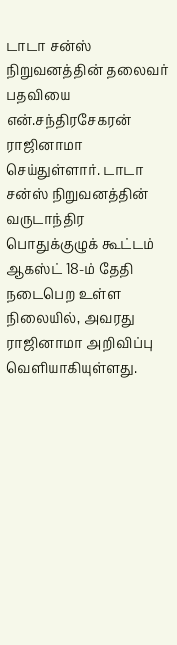டாடா சன்ஸ் நிறுவனத்தின் தலைவர் பதவியை என்.சந்திரசேகரன் ராஜினாமா செய்துள்ளார். டாடா சன்ஸ் நிறுவனத்தின் வருடாந்திர பொதுக்குழுக் கூட்டம் ஆகஸ்ட் 18-ம் தேதி நடைபெற உள்ள நிலையில், அவரது ராஜினாமா அறிவிப்பு வெளியாகியுள்ளது.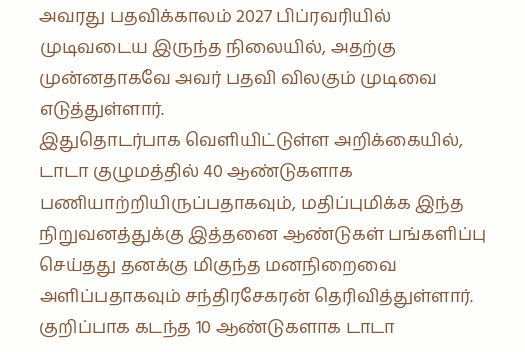அவரது பதவிக்காலம் 2027 பிப்ரவரியில் முடிவடைய இருந்த நிலையில், அதற்கு முன்னதாகவே அவர் பதவி விலகும் முடிவை எடுத்துள்ளார்.
இதுதொடர்பாக வெளியிட்டுள்ள அறிக்கையில், டாடா குழுமத்தில் 40 ஆண்டுகளாக பணியாற்றியிருப்பதாகவும், மதிப்புமிக்க இந்த நிறுவனத்துக்கு இத்தனை ஆண்டுகள் பங்களிப்பு செய்தது தனக்கு மிகுந்த மனநிறைவை அளிப்பதாகவும் சந்திரசேகரன் தெரிவித்துள்ளார். குறிப்பாக கடந்த 10 ஆண்டுகளாக டாடா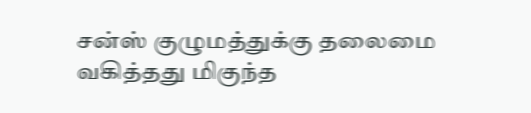சன்ஸ் குழுமத்துக்கு தலைமை வகித்தது மிகுந்த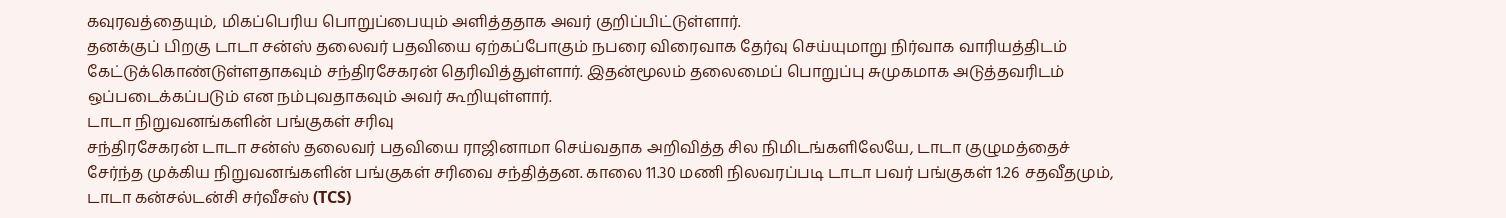கவுரவத்தையும், மிகப்பெரிய பொறுப்பையும் அளித்ததாக அவர் குறிப்பிட்டுள்ளார்.
தனக்குப் பிறகு டாடா சன்ஸ் தலைவர் பதவியை ஏற்கப்போகும் நபரை விரைவாக தேர்வு செய்யுமாறு நிர்வாக வாரியத்திடம் கேட்டுக்கொண்டுள்ளதாகவும் சந்திரசேகரன் தெரிவித்துள்ளார். இதன்மூலம் தலைமைப் பொறுப்பு சுமுகமாக அடுத்தவரிடம் ஒப்படைக்கப்படும் என நம்புவதாகவும் அவர் கூறியுள்ளார்.
டாடா நிறுவனங்களின் பங்குகள் சரிவு
சந்திரசேகரன் டாடா சன்ஸ் தலைவர் பதவியை ராஜினாமா செய்வதாக அறிவித்த சில நிமிடங்களிலேயே, டாடா குழுமத்தைச் சேர்ந்த முக்கிய நிறுவனங்களின் பங்குகள் சரிவை சந்தித்தன. காலை 11.30 மணி நிலவரப்படி டாடா பவர் பங்குகள் 1.26 சதவீதமும், டாடா கன்சல்டன்சி சர்வீசஸ் (TCS)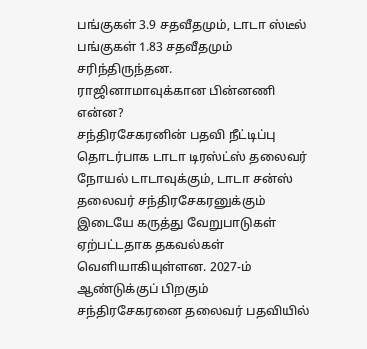பங்குகள் 3.9 சதவீதமும், டாடா ஸ்டீல் பங்குகள் 1.83 சதவீதமும் சரிந்திருந்தன.
ராஜினாமாவுக்கான பின்னணி என்ன?
சந்திரசேகரனின் பதவி நீட்டிப்பு தொடர்பாக டாடா டிரஸ்ட்ஸ் தலைவர் நோயல் டாடாவுக்கும், டாடா சன்ஸ் தலைவர் சந்திரசேகரனுக்கும் இடையே கருத்து வேறுபாடுகள் ஏற்பட்டதாக தகவல்கள் வெளியாகியுள்ளன. 2027-ம் ஆண்டுக்குப் பிறகும் சந்திரசேகரனை தலைவர் பதவியில்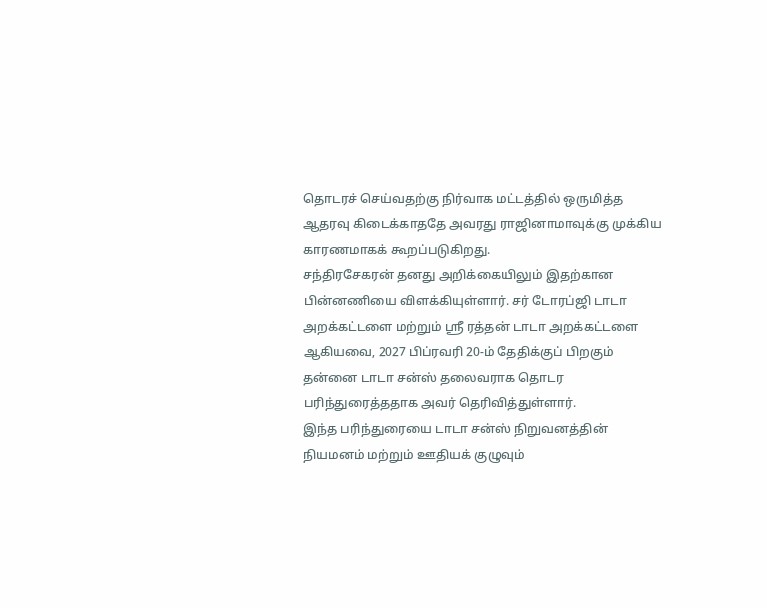தொடரச் செய்வதற்கு நிர்வாக மட்டத்தில் ஒருமித்த ஆதரவு கிடைக்காததே அவரது ராஜினாமாவுக்கு முக்கிய காரணமாகக் கூறப்படுகிறது.
சந்திரசேகரன் தனது அறிக்கையிலும் இதற்கான பின்னணியை விளக்கியுள்ளார். சர் டோரப்ஜி டாடா அறக்கட்டளை மற்றும் ஸ்ரீ ரத்தன் டாடா அறக்கட்டளை ஆகியவை, 2027 பிப்ரவரி 20-ம் தேதிக்குப் பிறகும் தன்னை டாடா சன்ஸ் தலைவராக தொடர பரிந்துரைத்ததாக அவர் தெரிவித்துள்ளார்.
இந்த பரிந்துரையை டாடா சன்ஸ் நிறுவனத்தின் நியமனம் மற்றும் ஊதியக் குழுவும்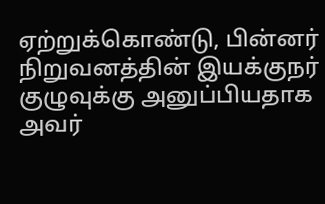ஏற்றுக்கொண்டு, பின்னர் நிறுவனத்தின் இயக்குநர் குழுவுக்கு அனுப்பியதாக அவர்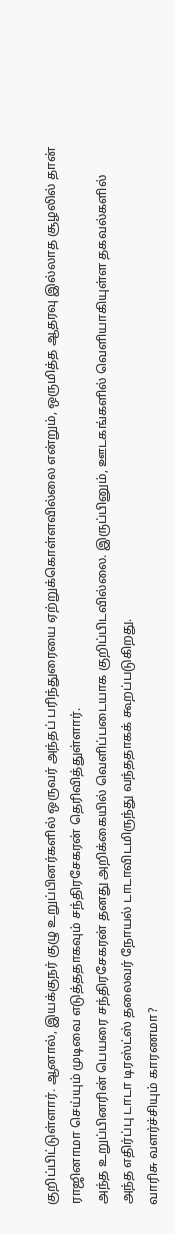குறிப்பிட்டுள்ளார். ஆனால், இயக்குநர் குழு உறுப்பினர்களில் ஒருவர் அந்தப் பரிந்துரையை ஏற்றுக்கொள்ளவில்லை என்றும், ஒருமித்த ஆதரவு இல்லாத சூழலில் தான் ராஜினாமா செய்யும் முடிவை எடுத்ததாகவும் சந்திரசேகரன் தெரிவித்துள்ளார்.
அந்த உறுப்பினரின் பெயரை சந்திரசேகரன் தனது அறிக்கையில் வெளிப்படையாக குறிப்பிடவில்லை. இருப்பினும், ஊடகங்களில் வெளியாகியுள்ள தகவல்களில் அந்த எதிர்ப்பு டாடா டிரஸ்ட்ஸ் தலைவர் நோயல் டாடாவிடமிருந்து வந்ததாகக் கூறப்படுகிறது.
வாரிசு வளர்ச்சியும் காரணமா?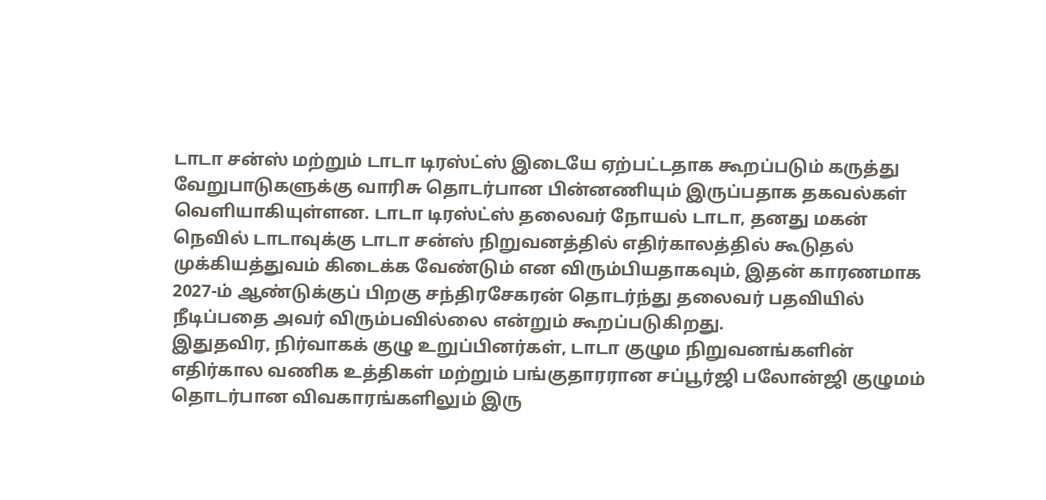டாடா சன்ஸ் மற்றும் டாடா டிரஸ்ட்ஸ் இடையே ஏற்பட்டதாக கூறப்படும் கருத்து வேறுபாடுகளுக்கு வாரிசு தொடர்பான பின்னணியும் இருப்பதாக தகவல்கள் வெளியாகியுள்ளன. டாடா டிரஸ்ட்ஸ் தலைவர் நோயல் டாடா, தனது மகன் நெவில் டாடாவுக்கு டாடா சன்ஸ் நிறுவனத்தில் எதிர்காலத்தில் கூடுதல் முக்கியத்துவம் கிடைக்க வேண்டும் என விரும்பியதாகவும், இதன் காரணமாக 2027-ம் ஆண்டுக்குப் பிறகு சந்திரசேகரன் தொடர்ந்து தலைவர் பதவியில் நீடிப்பதை அவர் விரும்பவில்லை என்றும் கூறப்படுகிறது.
இதுதவிர, நிர்வாகக் குழு உறுப்பினர்கள், டாடா குழும நிறுவனங்களின் எதிர்கால வணிக உத்திகள் மற்றும் பங்குதாரரான சப்பூர்ஜி பலோன்ஜி குழுமம் தொடர்பான விவகாரங்களிலும் இரு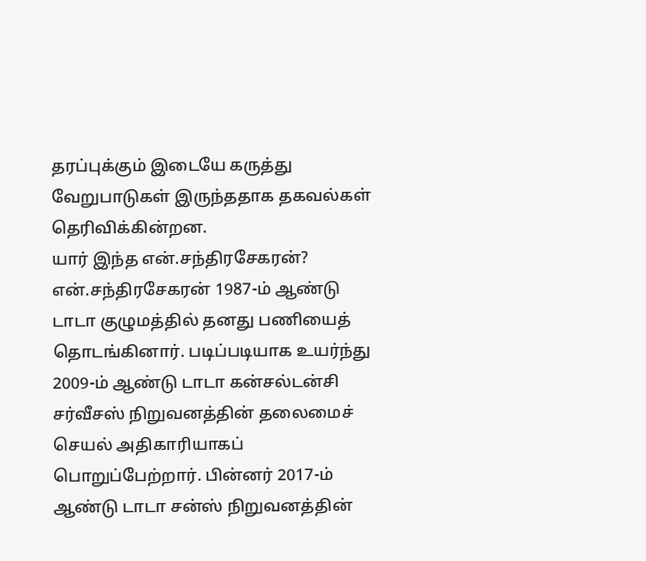தரப்புக்கும் இடையே கருத்து வேறுபாடுகள் இருந்ததாக தகவல்கள் தெரிவிக்கின்றன.
யார் இந்த என்.சந்திரசேகரன்?
என்.சந்திரசேகரன் 1987-ம் ஆண்டு டாடா குழுமத்தில் தனது பணியைத் தொடங்கினார். படிப்படியாக உயர்ந்து 2009-ம் ஆண்டு டாடா கன்சல்டன்சி சர்வீசஸ் நிறுவனத்தின் தலைமைச் செயல் அதிகாரியாகப் பொறுப்பேற்றார். பின்னர் 2017-ம் ஆண்டு டாடா சன்ஸ் நிறுவனத்தின்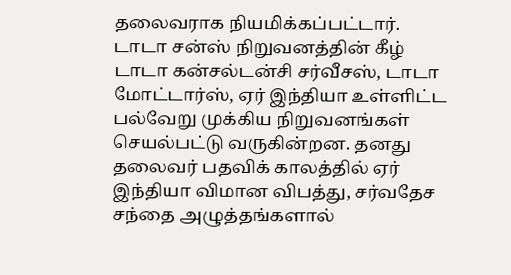தலைவராக நியமிக்கப்பட்டார்.
டாடா சன்ஸ் நிறுவனத்தின் கீழ் டாடா கன்சல்டன்சி சர்வீசஸ், டாடா மோட்டார்ஸ், ஏர் இந்தியா உள்ளிட்ட பல்வேறு முக்கிய நிறுவனங்கள் செயல்பட்டு வருகின்றன. தனது தலைவர் பதவிக் காலத்தில் ஏர் இந்தியா விமான விபத்து, சர்வதேச சந்தை அழுத்தங்களால்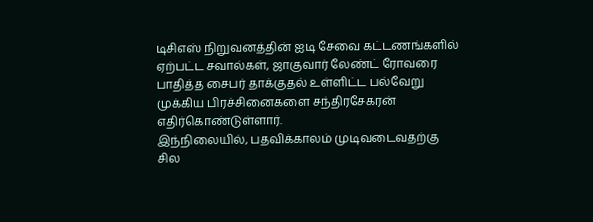டிசிஎஸ் நிறுவனத்தின் ஐடி சேவை கட்டணங்களில் ஏற்பட்ட சவால்கள், ஜாகுவார் லேண்ட் ரோவரை பாதித்த சைபர் தாக்குதல் உள்ளிட்ட பல்வேறு முக்கிய பிரச்சினைகளை சந்திரசேகரன் எதிர்கொண்டுள்ளார்.
இந்நிலையில், பதவிக்காலம் முடிவடைவதற்கு சில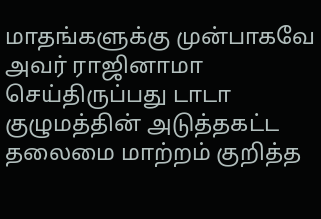மாதங்களுக்கு முன்பாகவே அவர் ராஜினாமா செய்திருப்பது டாடா குழுமத்தின் அடுத்தகட்ட தலைமை மாற்றம் குறித்த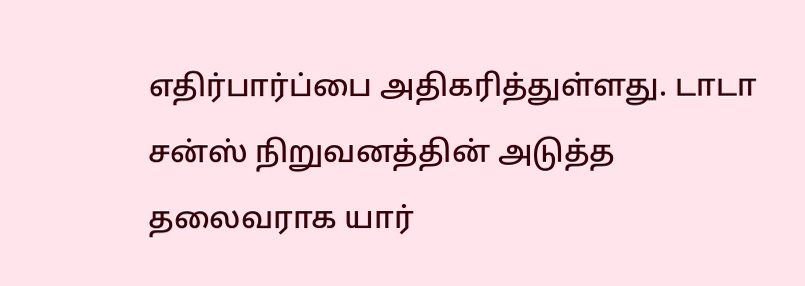எதிர்பார்ப்பை அதிகரித்துள்ளது. டாடா சன்ஸ் நிறுவனத்தின் அடுத்த தலைவராக யார்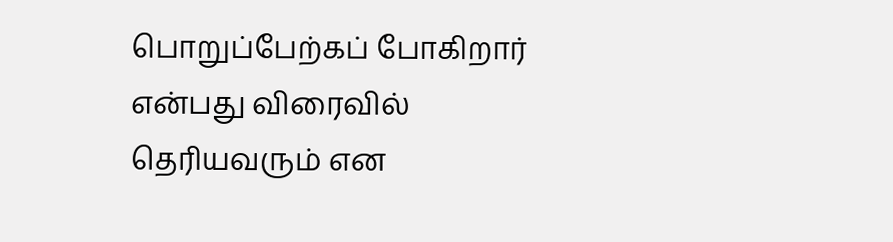பொறுப்பேற்கப் போகிறார் என்பது விரைவில் தெரியவரும் என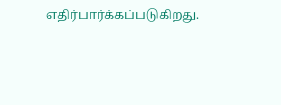எதிர்பார்க்கப்படுகிறது.